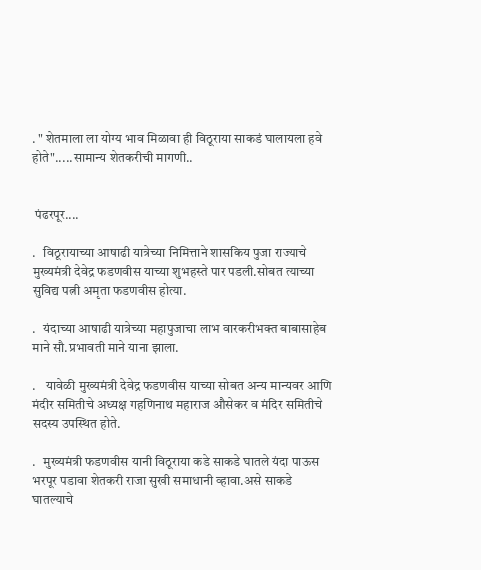. " शेतमाला ला योग्य भाव मिळावा ही विठूराया साकडं घालायला हवे होते".....सामान्य शेतकरीची मागणी..


 पंढरपूर....

.   विठूरायाच्या आषाढी यात्रेच्या निमित्ताने शासकिय पुजा राज्याचे मुख्यमंत्री देवेद्र फडणवीस याच्या शुभहस्ते पार पडली.सोबत त्याच्या सुविद्य पत्नी अमृता फडणवीस होत्या.

.   यंदाच्या आषाढी यात्रेच्या महापुजाचा लाभ वारकरीभक्त बाबासाहेब माने सौ.प्रभावती माने याना झाला.

.    यावेळी मुख्यमंत्री देवेद्र फडणवीस याच्या सोबत अन्य मान्यवर आणि मंदीर समितीचे अध्यक्ष गहणिनाथ महाराज औसेकर व मंदिर समितीचे सदस्य उपस्थित होते.

.   मुख्यमंत्री फडणवीस यानी विठूराया कडे साकडे घातले यंदा पाऊस भरपूर पडावा शेतकरी राजा सुखी समाधानी व्हावा.असे साकडे घातल्याचे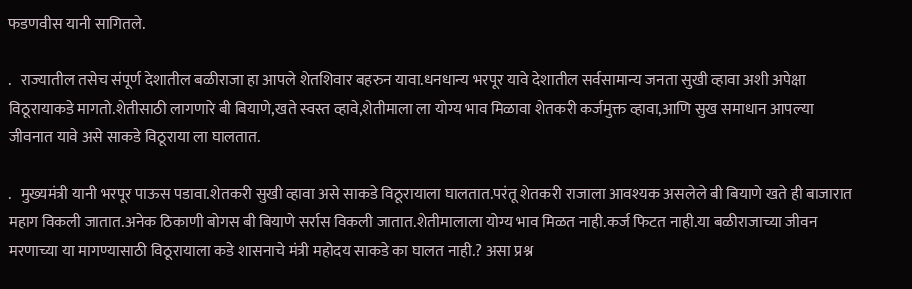फडणवीस यानी सागितले.

.   राज्यातील तसेच संपूर्ण देशातील बळीराजा हा आपले शेतशिवार बहरुन यावा.धनधान्य भरपूर यावे देशातील सर्वसामान्य जनता सुखी व्हावा अशी अपेक्षा विठूरायाकडे मागतो.शेतीसाठी लागणारे बी बियाणे,खते स्वस्त व्हावे,शेतीमाला ला योग्य भाव मिळावा शेतकरी कर्जमुक्त व्हावा,आणि सुख समाधान आपल्या जीवनात यावे असे साकडे विठूराया ला घालतात.

.   मुख्यमंत्री यानी भरपूर पाऊस पडावा.शेतकरी सुखी व्हावा असे साकडे विठूरायाला घालतात.परंतू शेतकरी राजाला आवश्यक असलेले बी बियाणे खते ही बाजारात महाग विकली जातात.अनेक ठिकाणी बोगस बी बियाणे सर्रास विकली जातात.शेतीमालाला योग्य भाव मिळत नाही.कर्ज फिटत नाही.या बळीराजाच्या जीवन मरणाच्या या मागण्यासाठी विठूरायाला कडे शासनाचे मंत्री महोदय साकडे का घालत नाही.? असा प्रश्न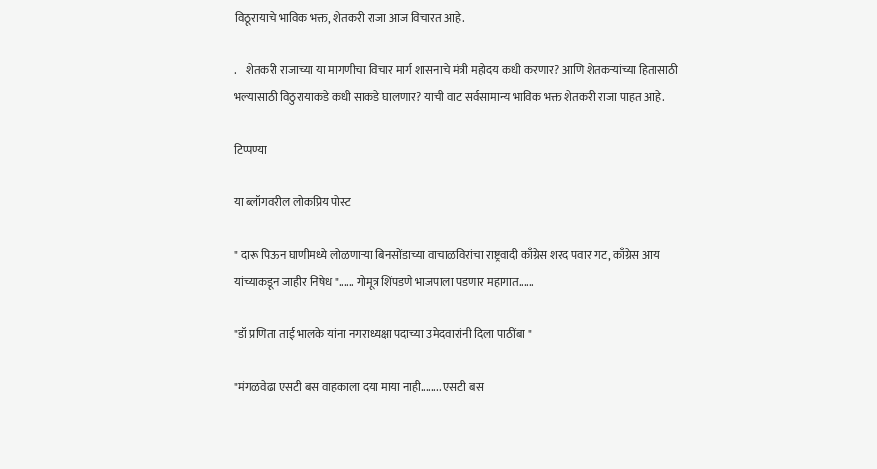विठूरायाचे भाविक भक्त, शेतकरी राजा आज विचारत आहे.

.    शेतकरी राजाच्या या मागणीचा विचार मार्ग शासनाचे मंत्री महोदय कधी करणार? आणि शेतकऱ्यांच्या हितासाठी भल्यासाठी विठुरायाकडे कधी साकडे घालणार? याची वाट सर्वसामान्य भाविक भक्त शेतकरी राजा पाहत आहे.

टिप्पण्या

या ब्लॉगवरील लोकप्रिय पोस्ट

" दारू पिऊन घाणीमध्ये लोळणाऱ्या बिनसोंडाच्या वाचाळविरांचा राष्ट्रवादी काँग्रेस शरद पवार गट, काँग्रेस आय यांच्याकडून जाहीर निषेध "...... गोमूत्र शिंपडणे भाजपाला पडणार महागात......

"डॉ प्रणिता ताई भालके यांना नगराध्यक्षा पदाच्या उमेदवारांनी दिला पाठींबा "

"मंगळवेढा एसटी बस वाहकाला दया माया नाही........ एसटी बस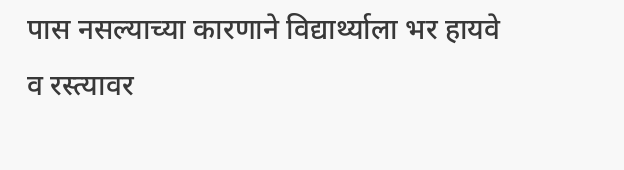पास नसल्याच्या कारणाने विद्यार्थ्याला भर हायवे व रस्त्यावर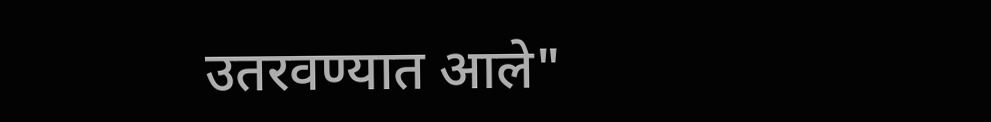उतरवण्यात आले"